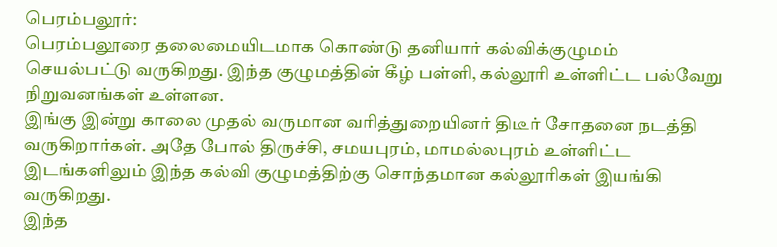பெரம்பலூர்:
பெரம்பலூரை தலைமையிடமாக கொண்டு தனியார் கல்விக்குழுமம் செயல்பட்டு வருகிறது. இந்த குழுமத்தின் கீழ் பள்ளி, கல்லூரி உள்ளிட்ட பல்வேறு நிறுவனங்கள் உள்ளன.
இங்கு இன்று காலை முதல் வருமான வரித்துறையினர் திடீர் சோதனை நடத்தி வருகிறார்கள். அதே போல் திருச்சி, சமயபுரம், மாமல்லபுரம் உள்ளிட்ட இடங்களிலும் இந்த கல்வி குழுமத்திற்கு சொந்தமான கல்லூரிகள் இயங்கி வருகிறது.
இந்த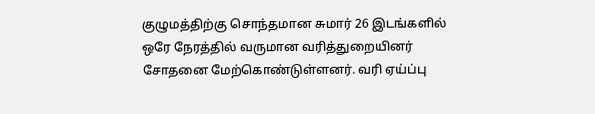குழுமத்திற்கு சொந்தமான சுமார் 26 இடங்களில் ஒரே நேரத்தில் வருமான வரித்துறையினர் சோதனை மேற்கொண்டுள்ளனர். வரி ஏய்ப்பு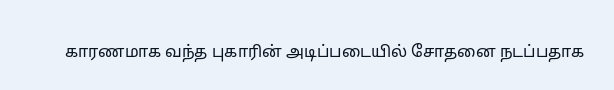காரணமாக வந்த புகாரின் அடிப்படையில் சோதனை நடப்பதாக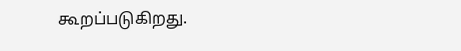கூறப்படுகிறது.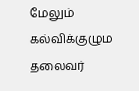மேலும் கல்விக்குழும தலைவர்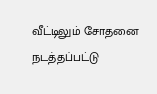வீட்டிலும் சோதனை நடத்தப்பட்டு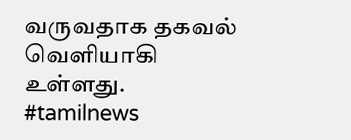வருவதாக தகவல் வெளியாகி உள்ளது. #tamilnews